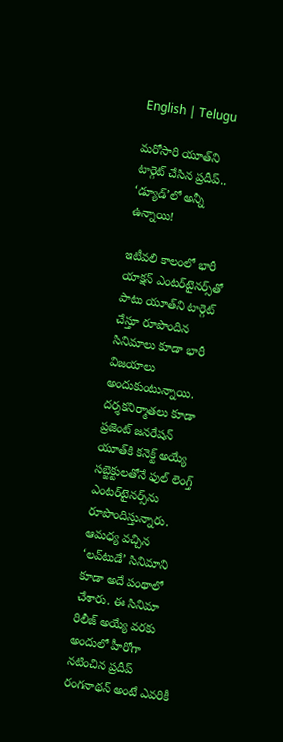English | Telugu

మరోసారి యూత్‌ని టార్గెట్‌ చేసిన ప్రదీప్‌.. ‘డ్యూడ్‌’లో అన్నీ ఉన్నాయి!

ఇటీవలి కాలంలో భారీ యాక్షన్‌ ఎంటర్‌టైనర్స్‌తో పాటు యూత్‌ని టార్గెట్‌ చేస్తూ రూపొందిన సినిమాలు కూడా భారీ విజయాలు అందుకుంటున్నాయి. దర్శకనిర్మాతలు కూడా ప్రజెంట్‌ జనరేషన్‌ యూత్‌కి కనెక్ట్‌ అయ్యే సబ్జెక్టులతోనే ఫుల్‌ లెంగ్త్‌ ఎంటర్‌టైనర్స్‌ను రూపొందిస్తున్నారు. ఆమధ్య వచ్చిన ‘లవ్‌టుడే’ సినిమాని కూడా అదే పంథాలో చేశారు. ఈ సినిమా రిలీజ్‌ అయ్యే వరకు అందులో హీరోగా నటించిన ప్రదీప్‌ రంగనాథన్‌ అంటే ఎవరికీ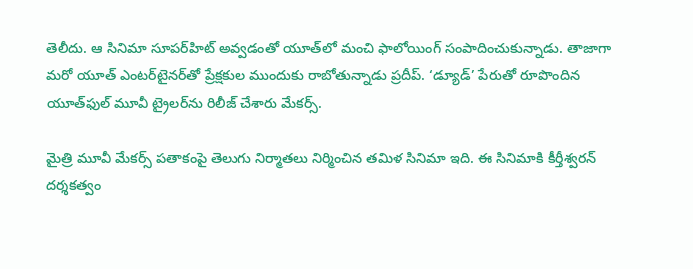తెలీదు. ఆ సినిమా సూపర్‌హిట్‌ అవ్వడంతో యూత్‌లో మంచి ఫాలోయింగ్‌ సంపాదించుకున్నాడు. తాజాగా మరో యూత్‌ ఎంటర్‌టైనర్‌తో ప్రేక్షకుల ముందుకు రాబోతున్నాడు ప్రదీప్‌. ‘డ్యూడ్‌’ పేరుతో రూపొందిన యూత్‌ఫుల్‌ మూవీ ట్రైలర్‌ను రిలీజ్‌ చేశారు మేకర్స్‌.

మైత్రి మూవీ మేకర్స్‌ పతాకంపై తెలుగు నిర్మాతలు నిర్మించిన తమిళ సినిమా ఇది. ఈ సినిమాకి కీర్తీశ్వరన్‌ దర్శకత్వం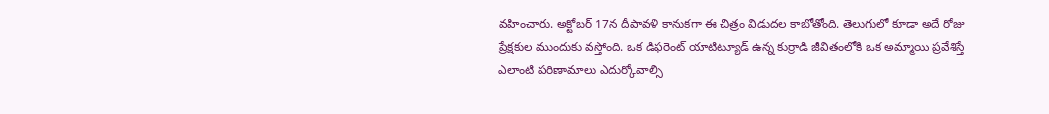వహించారు. అక్టోబర్‌ 17న దీపావళి కానుకగా ఈ చిత్రం విడుదల కాబోతోంది. తెలుగులో కూడా అదే రోజు ప్రేక్షకుల ముందుకు వస్తోంది. ఒక డిఫరెంట్‌ యాటిట్యూడ్‌ ఉన్న కుర్రాడి జీవితంలోకి ఒక అమ్మాయి ప్రవేశిస్తే ఎలాంటి పరిణామాలు ఎదుర్కోవాల్సి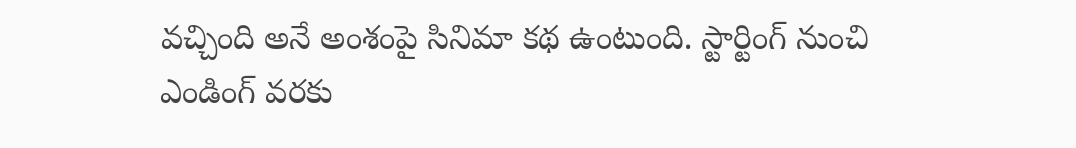వచ్చింది అనే అంశంపై సినిమా కథ ఉంటుంది. స్టార్టింగ్‌ నుంచి ఎండింగ్‌ వరకు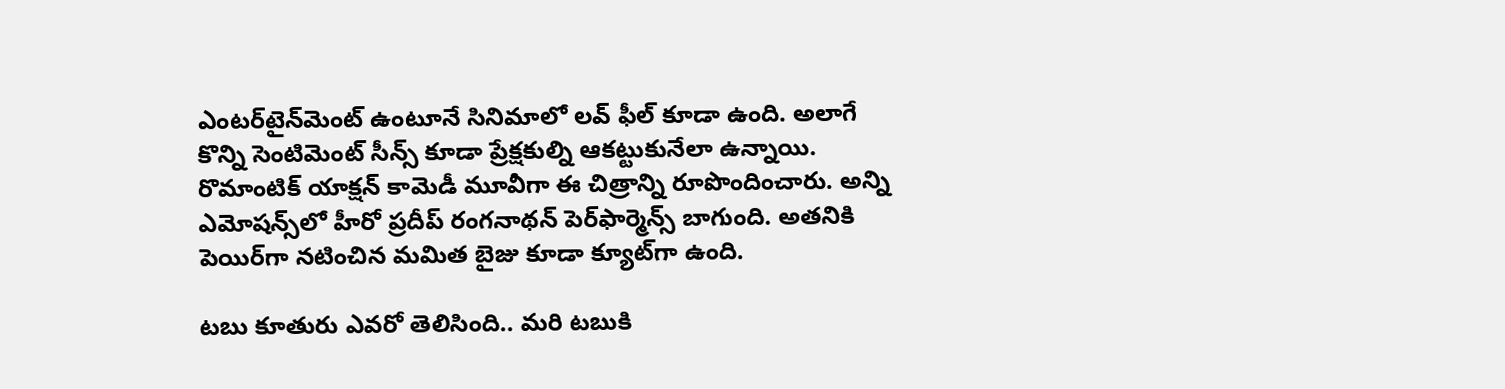ఎంటర్‌టైన్‌మెంట్‌ ఉంటూనే సినిమాలో లవ్‌ ఫీల్‌ కూడా ఉంది. అలాగే కొన్ని సెంటిమెంట్‌ సీన్స్‌ కూడా ప్రేక్షకుల్ని ఆకట్టుకునేలా ఉన్నాయి. రొమాంటిక్‌ యాక్షన్‌ కామెడీ మూవీగా ఈ చిత్రాన్ని రూపొందించారు. అన్ని ఎమోషన్స్‌లో హీరో ప్రదీప్‌ రంగనాథన్‌ పెర్‌ఫార్మెన్స్‌ బాగుంది. అతనికి పెయిర్‌గా నటించిన మమిత బైజు కూడా క్యూట్‌గా ఉంది.

టబు కూతురు ఎవరో తెలిసింది.. మరి టబుకి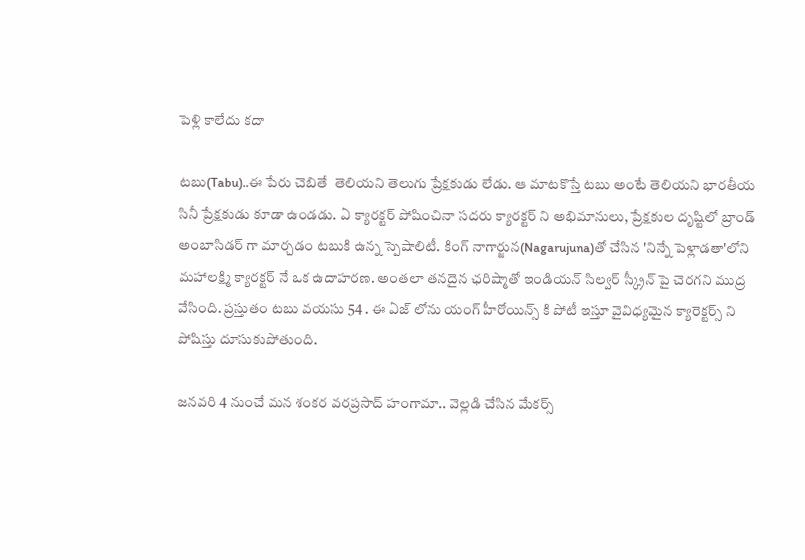పెళ్లి కాలేదు కదా

టబు(Tabu)..ఈ పేరు చెబితే  తెలియని తెలుగు ప్రేక్షకుడు లేడు. ఆ మాటకొస్తే టబు అంటే తెలియని భారతీయ సినీ ప్రేక్షకుడు కూడా ఉండడు. ఏ క్యారక్టర్ పోషించినా సదరు క్యారక్టర్ ని అభిమానులు, ప్రేక్షకుల దృష్టిలో బ్రాండ్ అంబాసిడర్ గా మార్చడం టబుకి ఉన్న స్పెషాలిటీ. కింగ్ నాగార్జున(Nagarujuna)తో చేసిన 'నిన్నే పెళ్లాడతా'లోని మహాలక్ష్మి క్యారక్టర్ నే ఒక ఉదాహరణ. అంతలా తనదైన ఛరిష్మాతో ఇండియన్ సిల్వర్ స్క్రీన్ పై చెరగని ముద్ర వేసింది. ప్రస్తుతం టబు వయసు 54 . ఈ ఏజ్ లోను యంగ్ హీరోయిన్స్ కి పోటీ ఇస్తూ వైవిధ్యమైన క్యారెక్టర్స్ ని పోషిస్తు దూసుకుపోతుంది.

జనవరి 4 నుంచే మన శంకర వరప్రసాద్ హంగామా.. వెల్లడి చేసిన మేకర్స్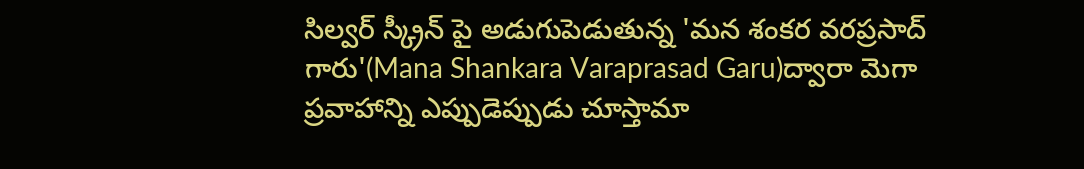సిల్వర్ స్క్రీన్ పై అడుగుపెడుతున్న 'మన శంకర వరప్రసాద్ గారు'(Mana Shankara Varaprasad Garu)ద్వారా మెగా ప్రవాహాన్ని ఎప్పుడెప్పుడు చూస్తామా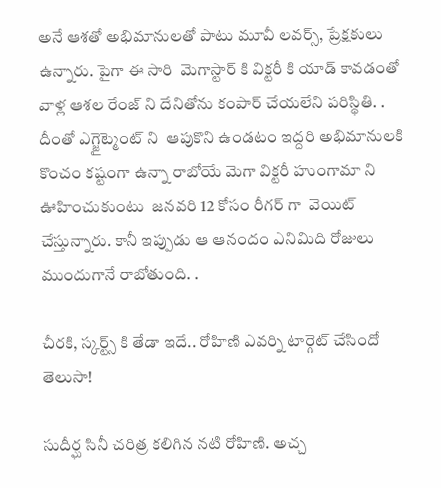అనే ఆశతో అభిమానులతో పాటు మూవీ లవర్స్, ప్రేక్షకులు ఉన్నారు. పైగా ఈ సారి  మెగాస్టార్ కి విక్టరీ కి యాడ్ కావడంతో వాళ్ల ఆశల రేంజ్ ని దేనితోను కంపార్ చేయలేని పరిస్థితి. . దీంతో ఎగ్జైట్మెంట్ ని  ఆపుకొని ఉండటం ఇద్దరి అభిమానులకి  కొంచం కష్టంగా ఉన్నా రాబోయే మెగా విక్టరీ హుంగామా ని ఊహించుకుంటు  జనవరి 12 కోసం రీగర్ గా  వెయిట్ చేస్తున్నారు. కానీ ఇప్పుడు ఆ ఆనందం ఎనిమిది రోజులు ముందుగానే రాబోతుంది. .

చీరకి, స్కర్ట్స్ కి తేడా ఇదే.. రోహిణి ఎవర్ని టార్గెట్ చేసిందో తెలుసా!

సుదీర్ఘ సినీ చరిత్ర కలిగిన నటి రోహిణి. అచ్చ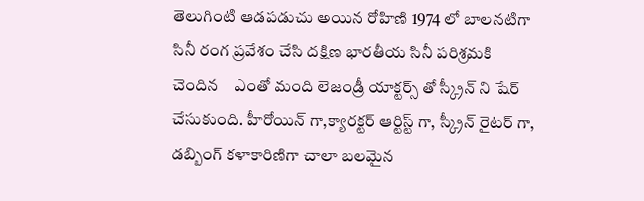తెలుగింటి ఆడపడుచు అయిన రోహిణి 1974 లో బాలనటిగా సినీ రంగ ప్రవేశం చేసి దక్షిణ భారతీయ సినీ పరిశ్రమకి చెందిన    ఎంతో మంది లెజండ్రీ యాక్టర్స్ తో స్క్రీన్ ని షేర్ చేసుకుంది. హీరోయిన్ గా,క్యారక్టర్ ఆర్టిస్ట్ గా, స్క్రీన్ రైటర్ గా, డబ్బింగ్ కళాకారిణిగా చాలా బలమైన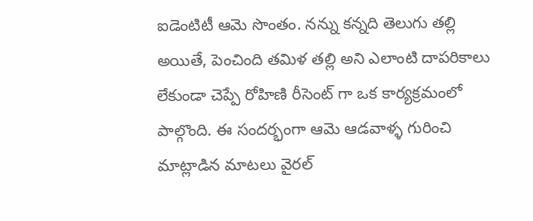ఐడెంటిటీ ఆమె సొంతం. నన్ను కన్నది తెలుగు తల్లి అయితే, పెంచింది తమిళ తల్లి అని ఎలాంటి దాపరికాలు లేకుండా చెప్పే రోహిణి రీసెంట్ గా ఒక కార్యక్రమంలో పాల్గొంది. ఈ సందర్భంగా ఆమె ఆడవాళ్ళ గురించి మాట్లాడిన మాటలు వైరల్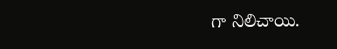గా నిలిచాయి.